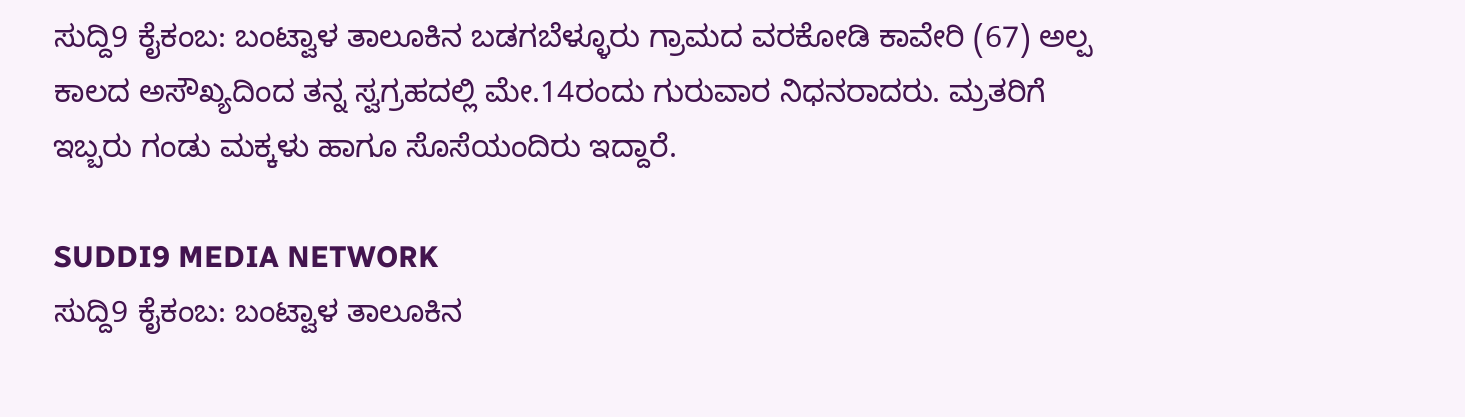ಸುದ್ದಿ9 ಕೈಕಂಬ: ಬಂಟ್ವಾಳ ತಾಲೂಕಿನ ಬಡಗಬೆಳ್ಳೂರು ಗ್ರಾಮದ ವರಕೋಡಿ ಕಾವೇರಿ (67) ಅಲ್ಪ ಕಾಲದ ಅಸೌಖ್ಯದಿಂದ ತನ್ನ ಸ್ವಗ್ರಹದಲ್ಲಿ ಮೇ.14ರಂದು ಗುರುವಾರ ನಿಧನರಾದರು. ಮ್ರತರಿಗೆ ಇಬ್ಬರು ಗಂಡು ಮಕ್ಕಳು ಹಾಗೂ ಸೊಸೆಯಂದಿರು ಇದ್ದಾರೆ.

SUDDI9 MEDIA NETWORK
ಸುದ್ದಿ9 ಕೈಕಂಬ: ಬಂಟ್ವಾಳ ತಾಲೂಕಿನ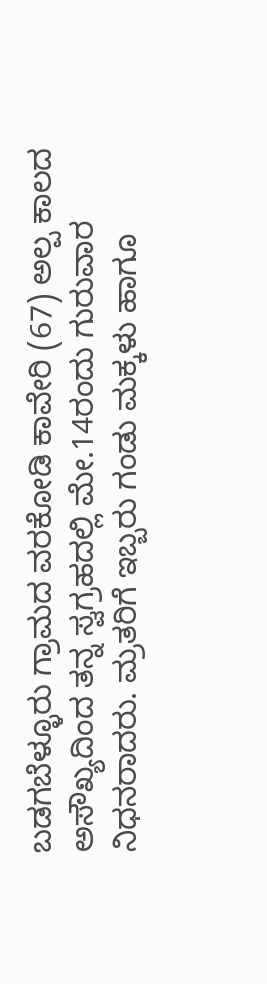ಬಡಗಬೆಳ್ಳೂರು ಗ್ರಾಮದ ವರಕೋಡಿ ಕಾವೇರಿ (67) ಅಲ್ಪ ಕಾಲದ ಅಸೌಖ್ಯದಿಂದ ತನ್ನ ಸ್ವಗ್ರಹದಲ್ಲಿ ಮೇ.14ರಂದು ಗುರುವಾರ ನಿಧನರಾದರು. ಮ್ರತರಿಗೆ ಇಬ್ಬರು ಗಂಡು ಮಕ್ಕಳು ಹಾಗೂ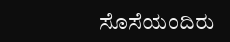ಸೊಸೆಯಂದಿರು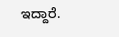ಇದ್ದಾರೆ.